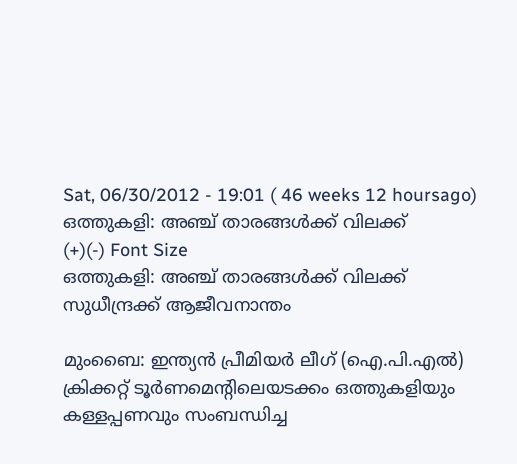Sat, 06/30/2012 - 19:01 ( 46 weeks 12 hoursago)
ഒത്തുകളി: അഞ്ച് താരങ്ങള്‍ക്ക് വിലക്ക്
(+)(-) Font Size
ഒത്തുകളി: അഞ്ച് താരങ്ങള്‍ക്ക് വിലക്ക്
സുധീന്ദ്രക്ക് ആജീവനാന്തം

മുംബൈ: ഇന്ത്യന്‍ പ്രീമിയര്‍ ലീഗ് (ഐ.പി.എല്‍) ക്രിക്കറ്റ് ടൂര്‍ണമെന്റിലെയടക്കം ഒത്തുകളിയും കള്ളപ്പണവും സംബന്ധിച്ച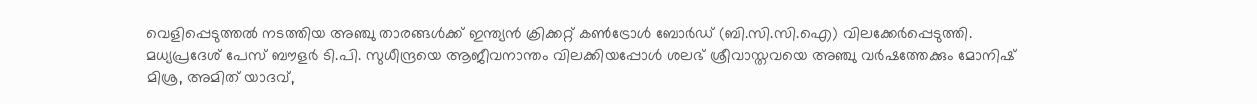വെളിപ്പെടുത്തല്‍ നടത്തിയ അഞ്ചു താരങ്ങള്‍ക്ക് ഇന്ത്യന്‍ ക്രിക്കറ്റ് കണ്‍ട്രോള്‍ ബോര്‍ഡ് (ബി.സി.സി.ഐ) വിലക്കേര്‍പ്പെടുത്തി. മധ്യപ്രദേശ് പേസ് ബൗളര്‍ ടി.പി. സുധീന്ദ്രയെ ആജീവനാന്തം വിലക്കിയപ്പോള്‍ ശലഭ് ശ്രീവാസ്തവയെ അഞ്ചു വര്‍ഷത്തേക്കും മോനിഷ് മിശ്ര, അമിത് യാദവ്,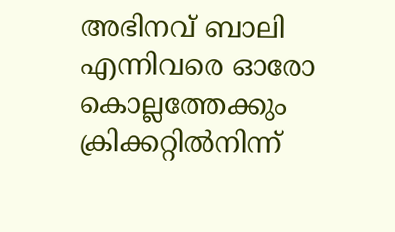അഭിനവ് ബാലി എന്നിവരെ ഓരോ കൊല്ലത്തേക്കും ക്രിക്കറ്റില്‍നിന്ന്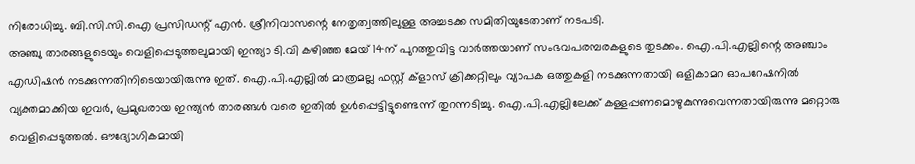നിരോധിച്ചു. ബി.സി.സി.ഐ പ്രസിഡന്റ് എന്‍. ശ്രീനിവാസന്റെ നേതൃത്വത്തിലുള്ള അച്ചടക്ക സമിതിയുടേതാണ് നടപടി.
അഞ്ചു താരങ്ങളുടെയും വെളിപ്പെടുത്തലുമായി ഇന്ത്യാ ടി.വി കഴിഞ്ഞ മേയ് 14ന് പുറത്തുവിട്ട വാര്‍ത്തയാണ് സംഭവപരമ്പരകളുടെ തുടക്കം. ഐ.പി.എല്ലിന്റെ അഞ്ചാം എഡിഷന്‍ നടക്കുന്നതിനിടെയായിരുന്നു ഇത്. ഐ.പി.എല്ലില്‍ മാത്രമല്ല ഫസ്റ്റ് ക്ളാസ് ക്രിക്കറ്റിലും വ്യാപക ഒത്തുകളി നടക്കുന്നതായി ഒളികാമറ ഓപറേഷനില്‍ വ്യക്തമാക്കിയ ഇവര്‍, പ്രമുഖരായ ഇന്ത്യന്‍ താരങ്ങള്‍ വരെ ഇതില്‍ ഉള്‍പ്പെട്ടിട്ടുണ്ടെന്ന് തുറന്നടിച്ചു. ഐ.പി.എല്ലിലേക്ക് കള്ളപ്പണമൊഴുകുന്നുവെന്നതായിരുന്നു മറ്റൊരു വെളിപ്പെടുത്തല്‍. ഔദ്യോഗികമായി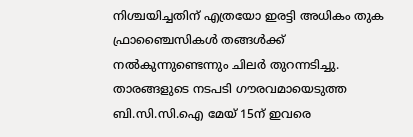നിശ്ചയിച്ചതിന് എത്രയോ ഇരട്ടി അധികം തുക ഫ്രാഞ്ചൈസികള്‍ തങ്ങള്‍ക്ക് നല്‍കുന്നുണ്ടെന്നും ചിലര്‍ തുറന്നടിച്ചു.
താരങ്ങളുടെ നടപടി ഗൗരവമായെടുത്ത ബി.സി.സി.ഐ മേയ് 15ന് ഇവരെ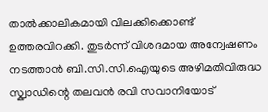താല്‍ക്കാലികമായി വിലക്കിക്കൊണ്ട് ഉത്തരവിറക്കി. തുടര്‍ന്ന് വിശദമായ അന്വേഷണം നടത്താന്‍ ബി.സി.സി.ഐയുടെ അഴിമതിവിരുദ്ധ സ്ക്വാഡിന്റെ തലവന്‍ രവി സവാനിയോട്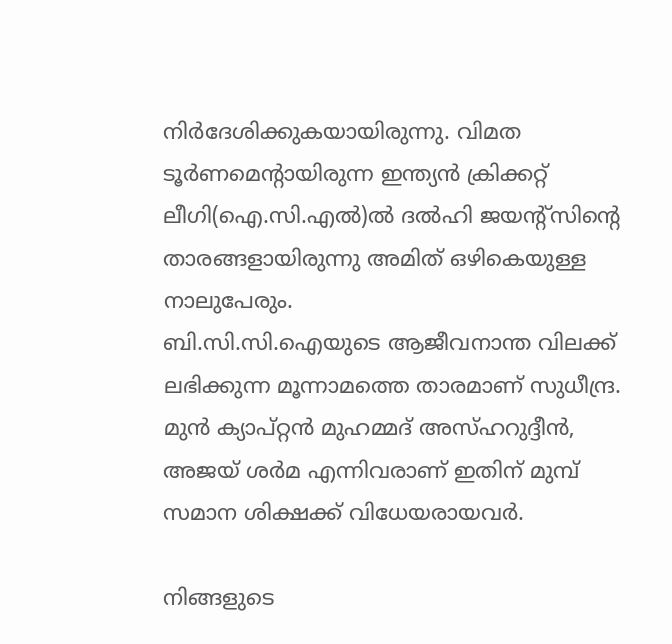നിര്‍ദേശിക്കുകയായിരുന്നു. വിമത ടൂര്‍ണമെന്റായിരുന്ന ഇന്ത്യന്‍ ക്രിക്കറ്റ് ലീഗി(ഐ.സി.എല്‍)ല്‍ ദല്‍ഹി ജയന്റ്സിന്റെ താരങ്ങളായിരുന്നു അമിത് ഒഴികെയുള്ള നാലുപേരും.
ബി.സി.സി.ഐയുടെ ആജീവനാന്ത വിലക്ക് ലഭിക്കുന്ന മൂന്നാമത്തെ താരമാണ് സുധീന്ദ്ര. മുന്‍ ക്യാപ്റ്റന്‍ മുഹമ്മദ് അസ്ഹറുദ്ദീന്‍, അജയ് ശര്‍മ എന്നിവരാണ് ഇതിന് മുമ്പ് സമാന ശിക്ഷക്ക് വിധേയരായവര്‍.

നിങ്ങളുടെ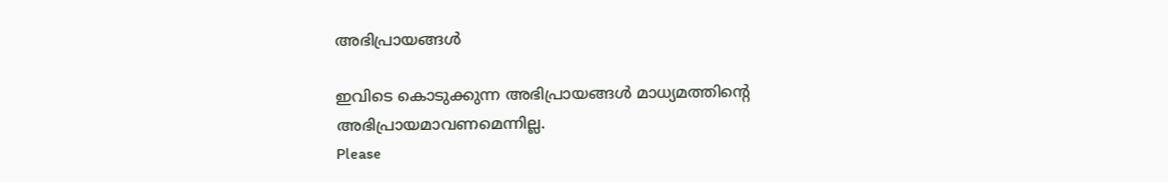അഭിപ്രായങ്ങള്‍

ഇവിടെ കൊടുക്കുന്ന അഭിപ്രായങ്ങള്‍ മാധ്യമത്തിന്റെ അഭിപ്രായമാവണമെന്നില്ല.
Please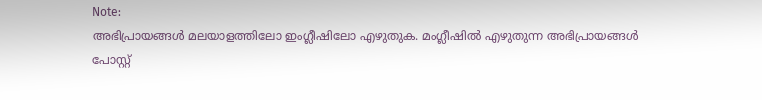Note:
അഭിപ്രായങ്ങള്‍ മലയാളത്തിലോ ഇംഗ്ലീഷിലോ എഴുതുക. മംഗ്ലീഷില്‍ എഴുതുന്ന അഭിപ്രായങ്ങള്‍ പോസ്റ്റ്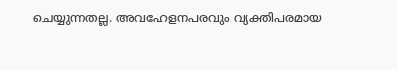ചെയ്യുന്നതല്ല. അവഹേളനപരവും വ്യക്തിപരമായ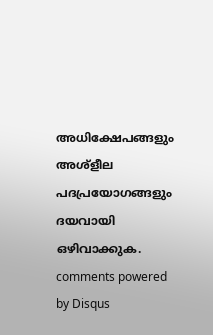അധിക്ഷേപങ്ങളും അശ്ളീല പദപ്രയോഗങ്ങളും ദയവായി ഒഴിവാക്കുക.
comments powered by Disqus